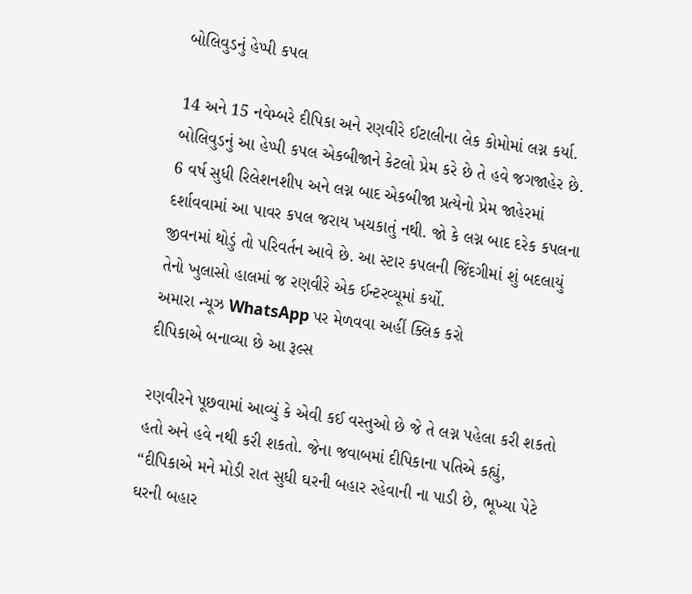બોલિવુડનું હેપ્પી કપલ

14 અને 15 નવેમ્બરે દીપિકા અને રણવીરે ઈટાલીના લેક કોમોમાં લગ્ન કર્યા. બોલિવુડનું આ હેપ્પી કપલ એકબીજાને કેટલો પ્રેમ કરે છે તે હવે જગજાહેર છે. 6 વર્ષ સુધી રિલેશનશીપ અને લગ્ન બાદ એકબીજા પ્રત્યેનો પ્રેમ જાહેરમાં દર્શાવવામાં આ પાવર કપલ જરાય ખચકાતું નથી. જો કે લગ્ન બાદ દરેક કપલના જીવનમાં થોડું તો પરિવર્તન આવે છે. આ સ્ટાર કપલની જિંદગીમાં શું બદલાયું તેનો ખુલાસો હાલમાં જ રણવીરે એક ઈન્ટરવ્યૂમાં કર્યો.
અમારા ન્યૂઝ WhatsApp પર મેળવવા અહીં ક્લિક કરો
દીપિકાએ બનાવ્યા છે આ રૂલ્સ

રણવીરને પૂછવામાં આવ્યું કે એવી કઈ વસ્તુઓ છે જે તે લગ્ન પહેલા કરી શકતો હતો અને હવે નથી કરી શકતો. જેના જવાબમાં દીપિકાના પતિએ કહ્યું, “દીપિકાએ મને મોડી રાત સુધી ઘરની બહાર રહેવાની ના પાડી છે, ભૂખ્યા પેટે ઘરની બહાર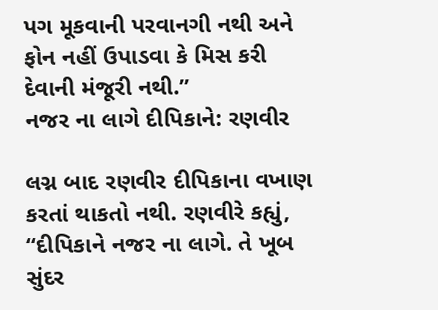પગ મૂકવાની પરવાનગી નથી અને ફોન નહીં ઉપાડવા કે મિસ કરી દેવાની મંજૂરી નથી.”
નજર ના લાગે દીપિકાને: રણવીર

લગ્ન બાદ રણવીર દીપિકાના વખાણ કરતાં થાકતો નથી. રણવીરે કહ્યું, “દીપિકાને નજર ના લાગે. તે ખૂબ સુંદર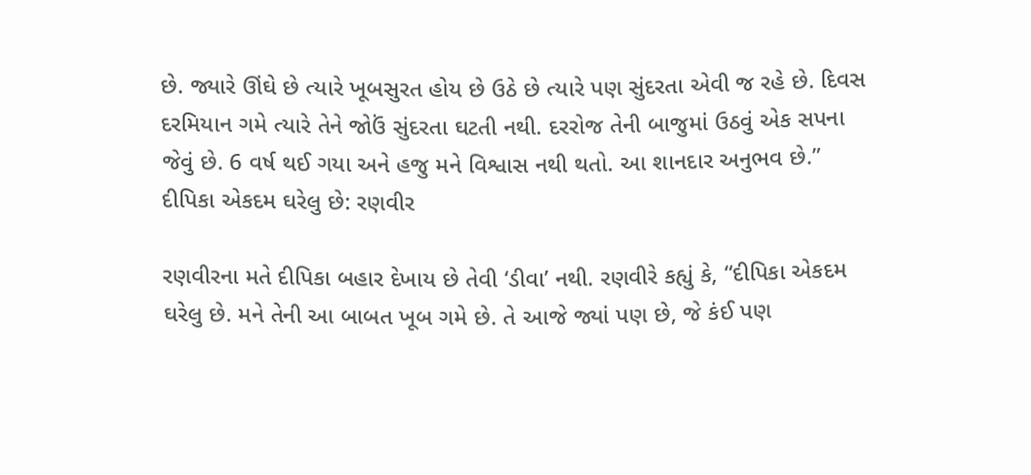છે. જ્યારે ઊંઘે છે ત્યારે ખૂબસુરત હોય છે ઉઠે છે ત્યારે પણ સુંદરતા એવી જ રહે છે. દિવસ દરમિયાન ગમે ત્યારે તેને જોઉં સુંદરતા ઘટતી નથી. દરરોજ તેની બાજુમાં ઉઠવું એક સપના જેવું છે. 6 વર્ષ થઈ ગયા અને હજુ મને વિશ્વાસ નથી થતો. આ શાનદાર અનુભવ છે.”
દીપિકા એકદમ ઘરેલુ છે: રણવીર

રણવીરના મતે દીપિકા બહાર દેખાય છે તેવી ‘ડીવા’ નથી. રણવીરે કહ્યું કે, “દીપિકા એકદમ ઘરેલુ છે. મને તેની આ બાબત ખૂબ ગમે છે. તે આજે જ્યાં પણ છે, જે કંઈ પણ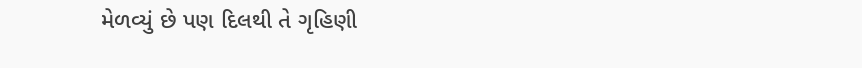મેળવ્યું છે પણ દિલથી તે ગૃહિણી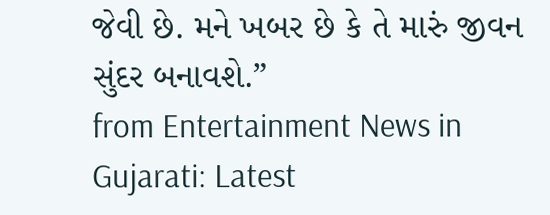જેવી છે. મને ખબર છે કે તે મારું જીવન સુંદર બનાવશે.”
from Entertainment News in Gujarati: Latest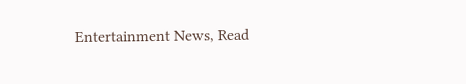Entertainment News, Read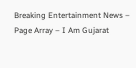Breaking Entertainment News – Page Array – I Am Gujarat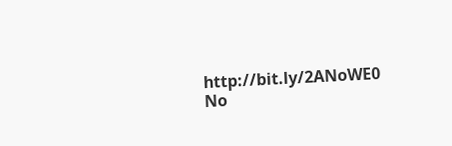http://bit.ly/2ANoWE0
No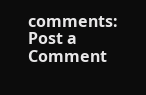comments:
Post a Comment